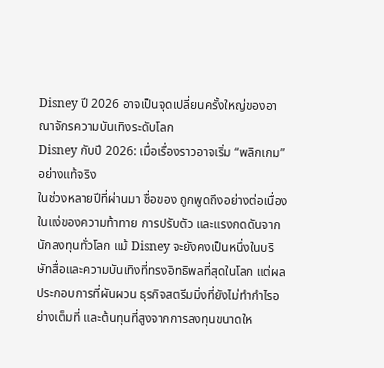Disney ปี 2026 อาจเป็นจุดเปลี่ยนครั้งใหญ่ของอาณาจักรความบันเทิงระดับโลก
Disney กับปี 2026: เมื่อเรื่องราวอาจเริ่ม “พลิกเกม” อย่างแท้จริง
ในช่วงหลายปีที่ผ่านมา ชื่อของ ถูกพูดถึงอย่างต่อเนื่องในแง่ของความท้าทาย การปรับตัว และแรงกดดันจากนักลงทุนทั่วโลก แม้ Disney จะยังคงเป็นหนึ่งในบริษัทสื่อและความบันเทิงที่ทรงอิทธิพลที่สุดในโลก แต่ผลประกอบการที่ผันผวน ธุรกิจสตรีมมิ่งที่ยังไม่ทำกำไรอย่างเต็มที่ และต้นทุนที่สูงจากการลงทุนขนาดให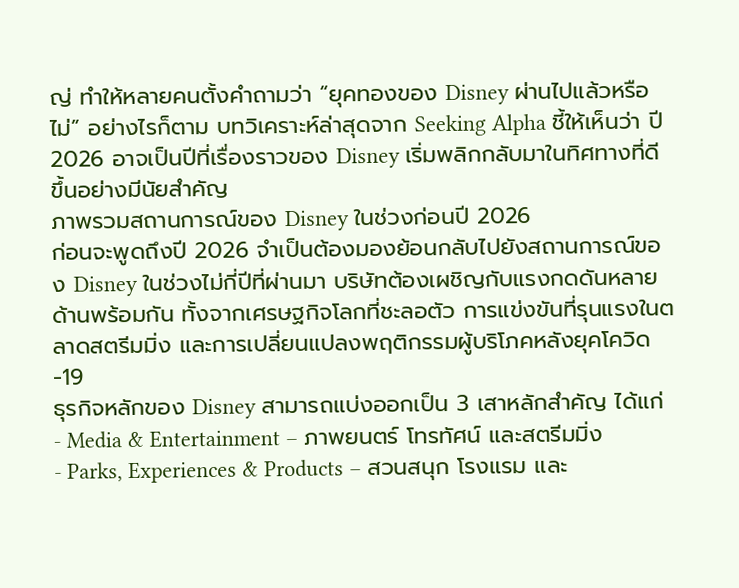ญ่ ทำให้หลายคนตั้งคำถามว่า “ยุคทองของ Disney ผ่านไปแล้วหรือไม่” อย่างไรก็ตาม บทวิเคราะห์ล่าสุดจาก Seeking Alpha ชี้ให้เห็นว่า ปี 2026 อาจเป็นปีที่เรื่องราวของ Disney เริ่มพลิกกลับมาในทิศทางที่ดีขึ้นอย่างมีนัยสำคัญ
ภาพรวมสถานการณ์ของ Disney ในช่วงก่อนปี 2026
ก่อนจะพูดถึงปี 2026 จำเป็นต้องมองย้อนกลับไปยังสถานการณ์ของ Disney ในช่วงไม่กี่ปีที่ผ่านมา บริษัทต้องเผชิญกับแรงกดดันหลายด้านพร้อมกัน ทั้งจากเศรษฐกิจโลกที่ชะลอตัว การแข่งขันที่รุนแรงในตลาดสตรีมมิ่ง และการเปลี่ยนแปลงพฤติกรรมผู้บริโภคหลังยุคโควิด-19
ธุรกิจหลักของ Disney สามารถแบ่งออกเป็น 3 เสาหลักสำคัญ ได้แก่
- Media & Entertainment – ภาพยนตร์ โทรทัศน์ และสตรีมมิ่ง
- Parks, Experiences & Products – สวนสนุก โรงแรม และ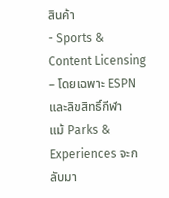สินค้า
- Sports & Content Licensing – โดยเฉพาะ ESPN และลิขสิทธิ์กีฬา
แม้ Parks & Experiences จะกลับมา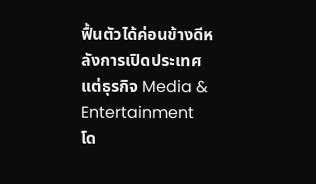ฟื้นตัวได้ค่อนข้างดีหลังการเปิดประเทศ แต่ธุรกิจ Media & Entertainment โด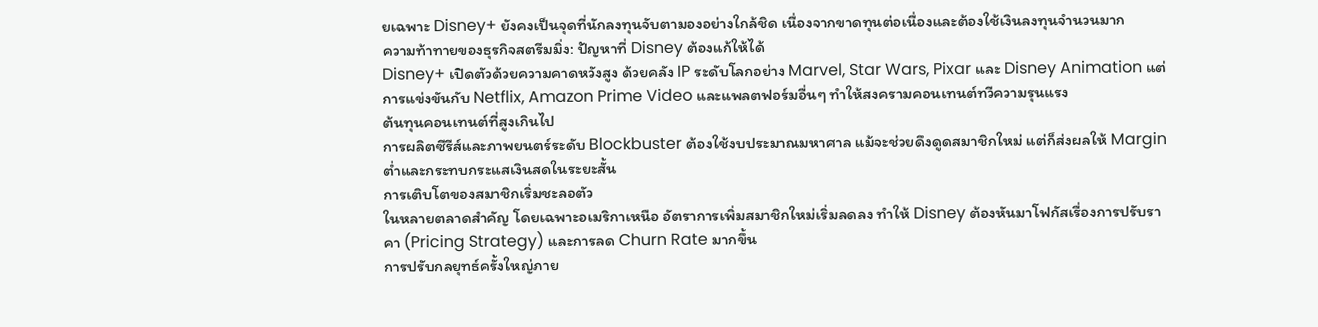ยเฉพาะ Disney+ ยังคงเป็นจุดที่นักลงทุนจับตามองอย่างใกล้ชิด เนื่องจากขาดทุนต่อเนื่องและต้องใช้เงินลงทุนจำนวนมาก
ความท้าทายของธุรกิจสตรีมมิ่ง: ปัญหาที่ Disney ต้องแก้ให้ได้
Disney+ เปิดตัวด้วยความคาดหวังสูง ด้วยคลัง IP ระดับโลกอย่าง Marvel, Star Wars, Pixar และ Disney Animation แต่การแข่งขันกับ Netflix, Amazon Prime Video และแพลตฟอร์มอื่นๆ ทำให้สงครามคอนเทนต์ทวีความรุนแรง
ต้นทุนคอนเทนต์ที่สูงเกินไป
การผลิตซีรีส์และภาพยนตร์ระดับ Blockbuster ต้องใช้งบประมาณมหาศาล แม้จะช่วยดึงดูดสมาชิกใหม่ แต่ก็ส่งผลให้ Margin ต่ำและกระทบกระแสเงินสดในระยะสั้น
การเติบโตของสมาชิกเริ่มชะลอตัว
ในหลายตลาดสำคัญ โดยเฉพาะอเมริกาเหนือ อัตราการเพิ่มสมาชิกใหม่เริ่มลดลง ทำให้ Disney ต้องหันมาโฟกัสเรื่องการปรับราคา (Pricing Strategy) และการลด Churn Rate มากขึ้น
การปรับกลยุทธ์ครั้งใหญ่ภาย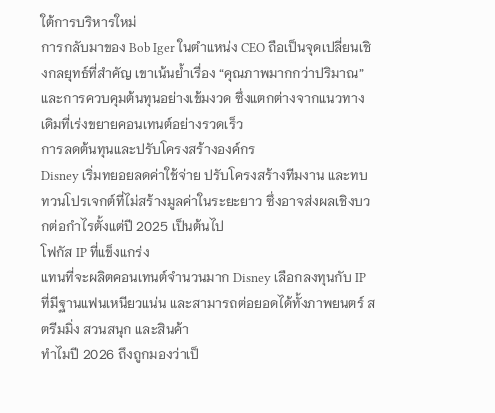ใต้การบริหารใหม่
การกลับมาของ Bob Iger ในตำแหน่ง CEO ถือเป็นจุดเปลี่ยนเชิงกลยุทธ์ที่สำคัญ เขาเน้นย้ำเรื่อง “คุณภาพมากกว่าปริมาณ” และการควบคุมต้นทุนอย่างเข้มงวด ซึ่งแตกต่างจากแนวทางเดิมที่เร่งขยายคอนเทนต์อย่างรวดเร็ว
การลดต้นทุนและปรับโครงสร้างองค์กร
Disney เริ่มทยอยลดค่าใช้จ่าย ปรับโครงสร้างทีมงาน และทบทวนโปรเจกต์ที่ไม่สร้างมูลค่าในระยะยาว ซึ่งอาจส่งผลเชิงบวกต่อกำไรตั้งแต่ปี 2025 เป็นต้นไป
โฟกัส IP ที่แข็งแกร่ง
แทนที่จะผลิตคอนเทนต์จำนวนมาก Disney เลือกลงทุนกับ IP ที่มีฐานแฟนเหนียวแน่น และสามารถต่อยอดได้ทั้งภาพยนตร์ สตรีมมิ่ง สวนสนุก และสินค้า
ทำไมปี 2026 ถึงถูกมองว่าเป็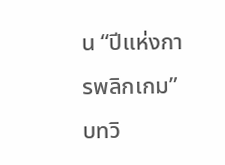น “ปีแห่งการพลิกเกม”
บทวิ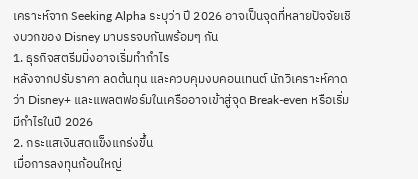เคราะห์จาก Seeking Alpha ระบุว่า ปี 2026 อาจเป็นจุดที่หลายปัจจัยเชิงบวกของ Disney มาบรรจบกันพร้อมๆ กัน
1. ธุรกิจสตรีมมิ่งอาจเริ่มทำกำไร
หลังจากปรับราคา ลดต้นทุน และควบคุมงบคอนเทนต์ นักวิเคราะห์คาดว่า Disney+ และแพลตฟอร์มในเครืออาจเข้าสู่จุด Break-even หรือเริ่มมีกำไรในปี 2026
2. กระแสเงินสดแข็งแกร่งขึ้น
เมื่อการลงทุนก้อนใหญ่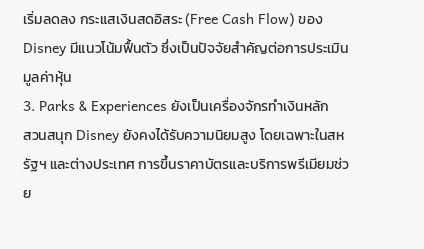เริ่มลดลง กระแสเงินสดอิสระ (Free Cash Flow) ของ Disney มีแนวโน้มฟื้นตัว ซึ่งเป็นปัจจัยสำคัญต่อการประเมินมูลค่าหุ้น
3. Parks & Experiences ยังเป็นเครื่องจักรทำเงินหลัก
สวนสนุก Disney ยังคงได้รับความนิยมสูง โดยเฉพาะในสหรัฐฯ และต่างประเทศ การขึ้นราคาบัตรและบริการพรีเมียมช่วย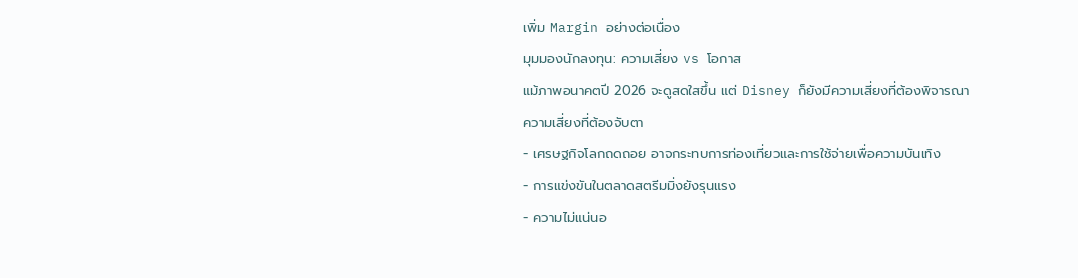เพิ่ม Margin อย่างต่อเนื่อง
มุมมองนักลงทุน: ความเสี่ยง vs โอกาส
แม้ภาพอนาคตปี 2026 จะดูสดใสขึ้น แต่ Disney ก็ยังมีความเสี่ยงที่ต้องพิจารณา
ความเสี่ยงที่ต้องจับตา
- เศรษฐกิจโลกถดถอย อาจกระทบการท่องเที่ยวและการใช้จ่ายเพื่อความบันเทิง
- การแข่งขันในตลาดสตรีมมิ่งยังรุนแรง
- ความไม่แน่นอ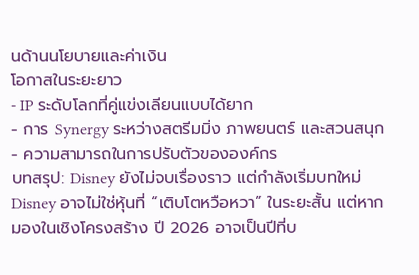นด้านนโยบายและค่าเงิน
โอกาสในระยะยาว
- IP ระดับโลกที่คู่แข่งเลียนแบบได้ยาก
- การ Synergy ระหว่างสตรีมมิ่ง ภาพยนตร์ และสวนสนุก
- ความสามารถในการปรับตัวขององค์กร
บทสรุป: Disney ยังไม่จบเรื่องราว แต่กำลังเริ่มบทใหม่
Disney อาจไม่ใช่หุ้นที่ “เติบโตหวือหวา” ในระยะสั้น แต่หากมองในเชิงโครงสร้าง ปี 2026 อาจเป็นปีที่บ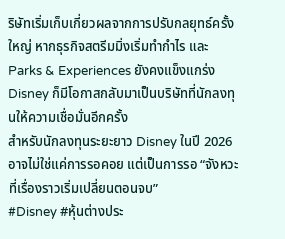ริษัทเริ่มเก็บเกี่ยวผลจากการปรับกลยุทธ์ครั้งใหญ่ หากธุรกิจสตรีมมิ่งเริ่มทำกำไร และ Parks & Experiences ยังคงแข็งแกร่ง Disney ก็มีโอกาสกลับมาเป็นบริษัทที่นักลงทุนให้ความเชื่อมั่นอีกครั้ง
สำหรับนักลงทุนระยะยาว Disney ในปี 2026 อาจไม่ใช่แค่การรอคอย แต่เป็นการรอ “จังหวะที่เรื่องราวเริ่มเปลี่ยนตอนจบ”
#Disney #หุ้นต่างประ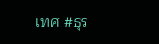เทศ #ธุร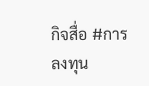กิจสื่อ #การลงทุน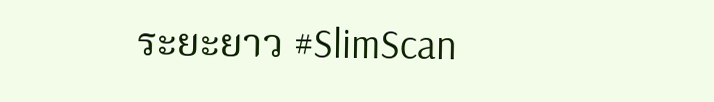ระยะยาว #SlimScan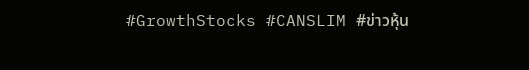#GrowthStocks #CANSLIM #ข่าวหุ้น